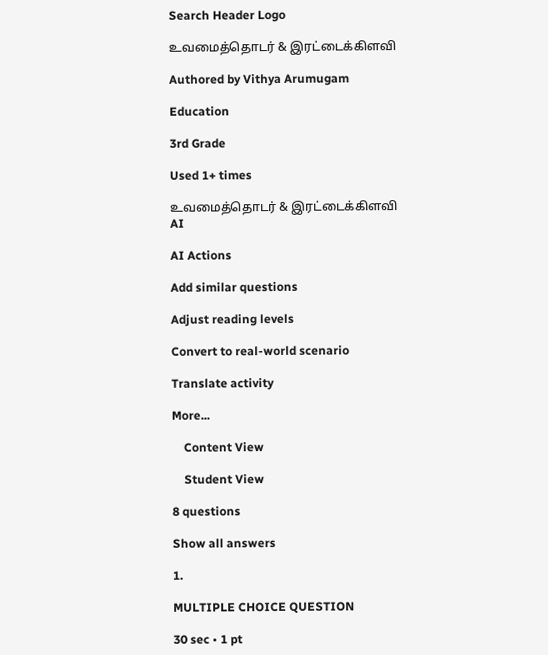Search Header Logo

உவமைத்தொடர் & இரட்டைக்கிளவி

Authored by Vithya Arumugam

Education

3rd Grade

Used 1+ times

உவமைத்தொடர் & இரட்டைக்கிளவி
AI

AI Actions

Add similar questions

Adjust reading levels

Convert to real-world scenario

Translate activity

More...

    Content View

    Student View

8 questions

Show all answers

1.

MULTIPLE CHOICE QUESTION

30 sec • 1 pt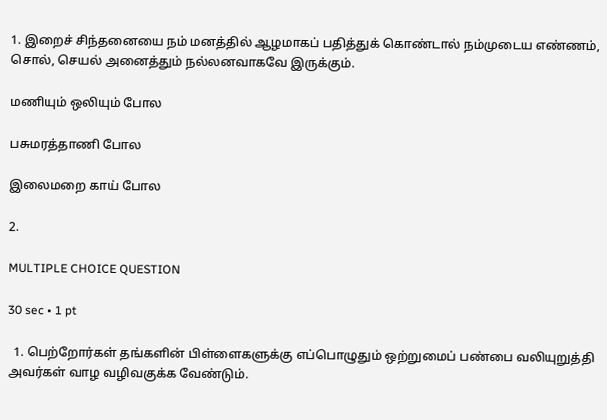1. இறைச் சிந்தனையை நம் மனத்தில் ஆழமாகப் பதித்துக் கொண்டால் நம்முடைய எண்ணம், சொல், செயல் அனைத்தும் நல்லனவாகவே இருக்கும்.

மணியும் ஒலியும் போல

பசுமரத்தாணி போல

இலைமறை காய் போல

2.

MULTIPLE CHOICE QUESTION

30 sec • 1 pt

  1. பெற்றோர்கள் தங்களின் பிள்ளைகளுக்கு எப்பொழுதும் ஒற்றுமைப் பண்பை வலியுறுத்தி அவர்கள் வாழ வழிவகுக்க வேண்டும்.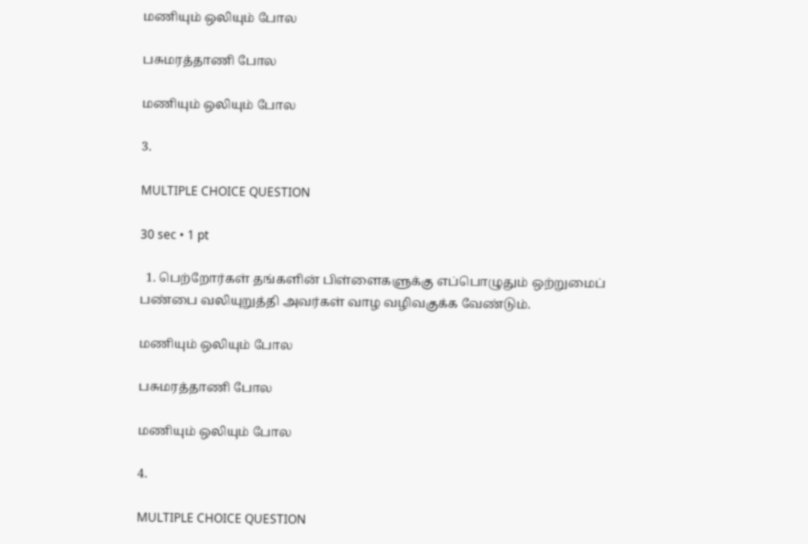மணியும் ஒலியும் போல

பசுமரத்தாணி போல

மணியும் ஒலியும் போல

3.

MULTIPLE CHOICE QUESTION

30 sec • 1 pt

  1. பெற்றோர்கள் தங்களின் பிள்ளைகளுக்கு எப்பொழுதும் ஒற்றுமைப் பண்பை வலியுறுத்தி அவர்கள் வாழ வழிவகுக்க வேண்டும்.

மணியும் ஒலியும் போல

பசுமரத்தாணி போல

மணியும் ஒலியும் போல

4.

MULTIPLE CHOICE QUESTION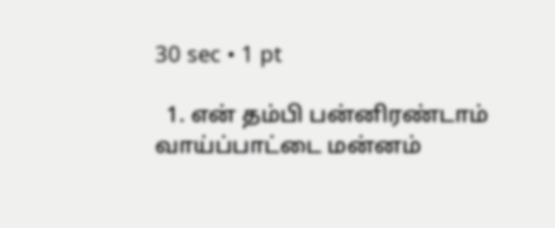30 sec • 1 pt

  1. என் தம்பி பன்னிரண்டாம் வாய்ப்பாட்டை மன்னம்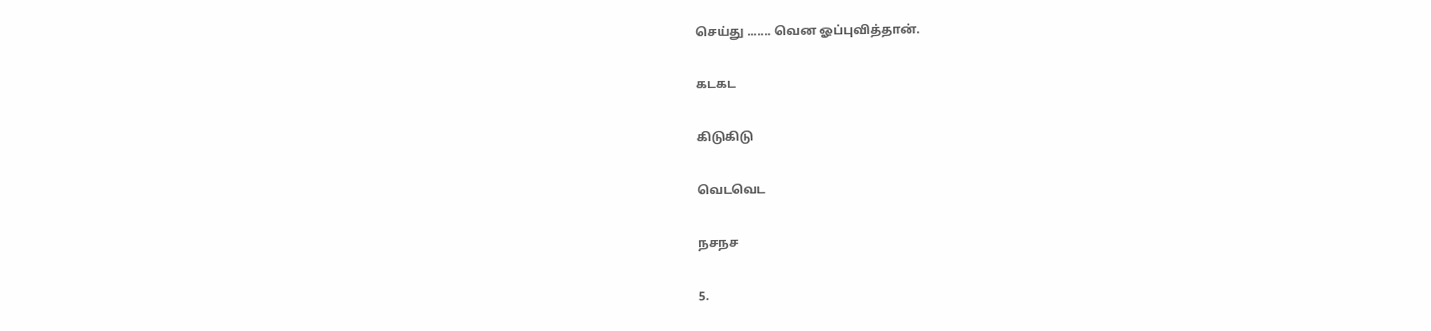செய்து ....... வென ஓப்புவித்தான்.

கடகட

கிடுகிடு

வெடவெட

நசநச

5.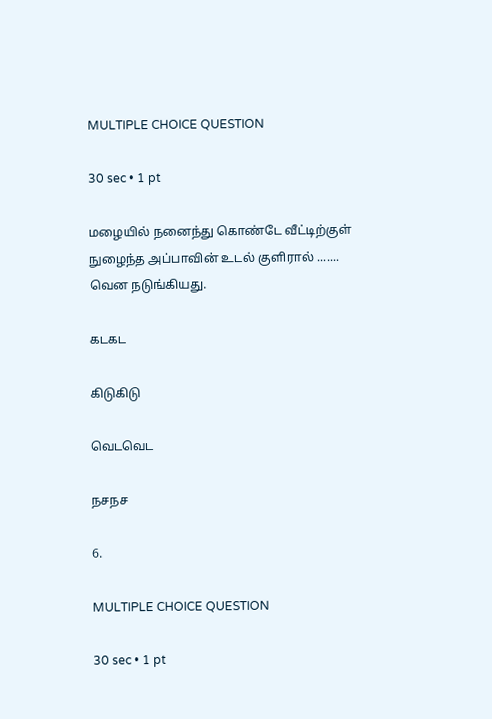MULTIPLE CHOICE QUESTION

30 sec • 1 pt

மழையில் நனைந்து கொண்டே வீட்டிற்குள் நுழைந்த அப்பாவின் உடல் குளிரால் ....... வென நடுங்கியது.

கடகட

கிடுகிடு

வெடவெட

நசநச

6.

MULTIPLE CHOICE QUESTION

30 sec • 1 pt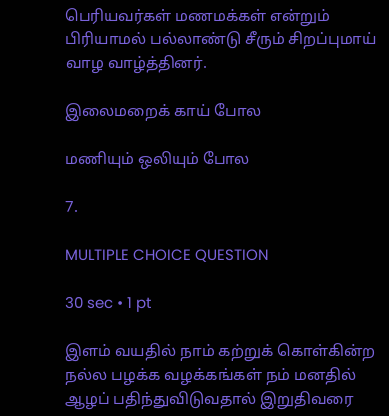பெரியவர்கள் மணமக்கள் என்றும் பிரியாமல் பல்லாண்டு சீரும் சிறப்புமாய் வாழ வாழ்த்தினர்.

இலைமறைக் காய் போல

மணியும் ஒலியும் போல

7.

MULTIPLE CHOICE QUESTION

30 sec • 1 pt

இளம் வயதில் நாம் கற்றுக் கொள்கின்ற நல்ல பழக்க வழக்கங்கள் நம் மனதில் ஆழப் பதிந்துவிடுவதால் இறுதிவரை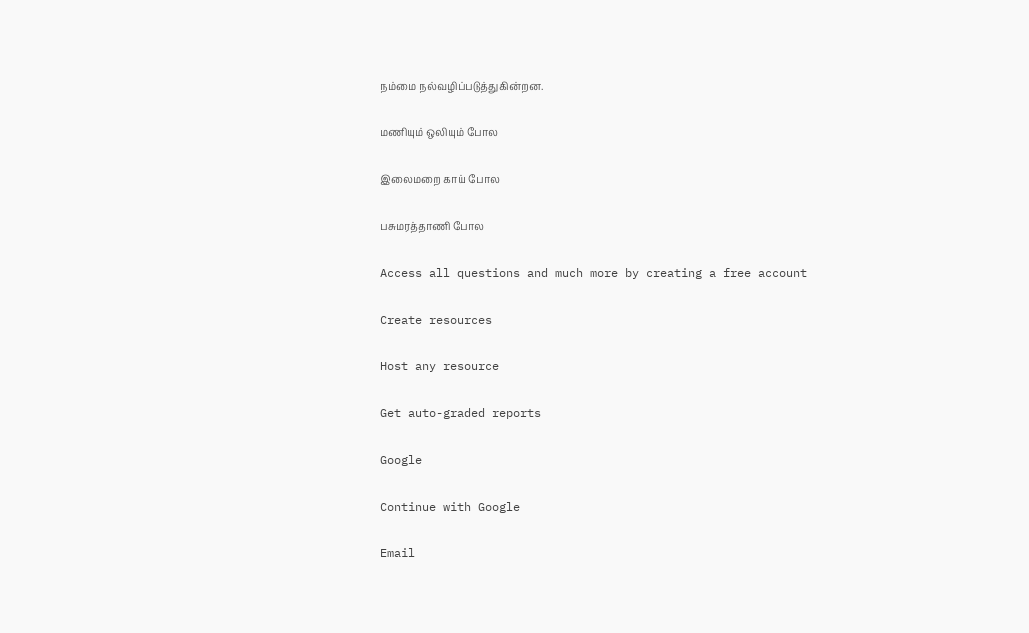நம்மை நல்வழிப்படுத்துகின்றன.

மணியும் ஒலியும் போல

இலைமறை காய் போல

பசுமரத்தாணி போல

Access all questions and much more by creating a free account

Create resources

Host any resource

Get auto-graded reports

Google

Continue with Google

Email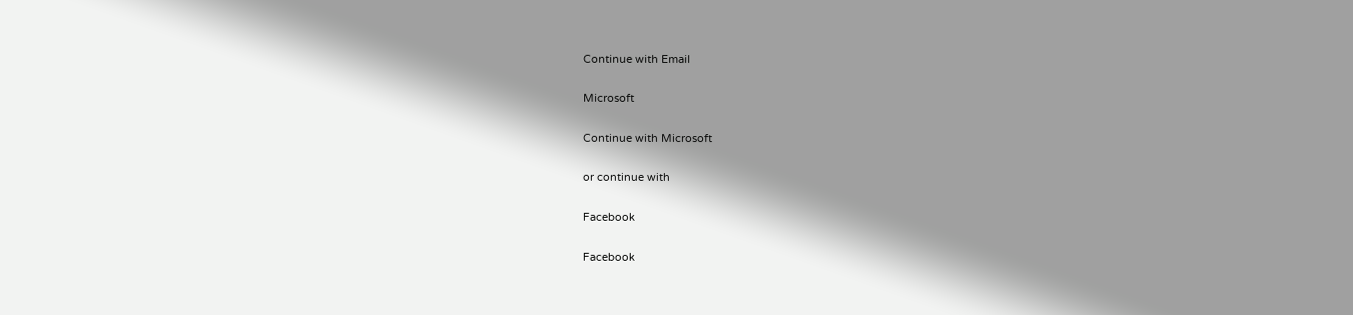Continue with Email

Microsoft

Continue with Microsoft

or continue with

Facebook

Facebook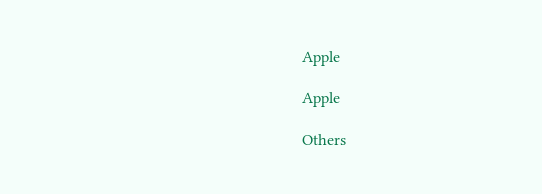Apple

Apple

Others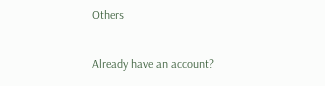Others

Already have an account?